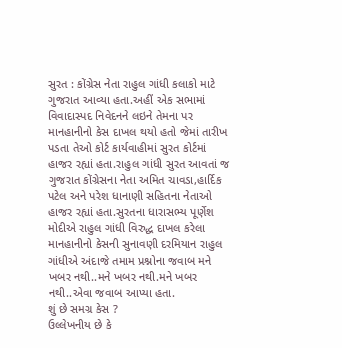સુરત : કોંગ્રેસ નેતા રાહુલ ગાંધી કલાકો માટે ગુજરાત આવ્યા હતા.અહીં એક સભામાં વિવાદાસ્પદ નિવેદનને લઇને તેમના પર માનહાનીનો કેસ દાખલ થયો હતો જેમાં તારીખ પડતા તેઓ કોર્ટ કાર્યવાહીમાં સુરત કોર્ટમાં હાજર રહ્યાં હતા.રાહુલ ગાંધી સુરત આવતાં જ ગુજરાત કોંગ્રેસના નેતા અમિત ચાવડા,હાર્દિક પટેલ અને પરેશ ધાનાણી સહિતના નેતાઓ હાજર રહ્યાં હતા.સુરતના ધારાસભ્ય પૂર્ણેશ મોદીએ રાહુલ ગાંધી વિરુદ્ધ દાખલ કરેલા માનહાનીનો કેસની સુનાવણી દરમિયાન રાહુલ ગાંધીએ અંદાજે તમામ પ્રશ્નોના જવાબ મને ખબર નથી..મને ખબર નથી.મને ખબર નથી..એવા જવાબ આપ્યા હતા.
શું છે સમગ્ર કેસ ?
ઉલ્લેખનીય છે કે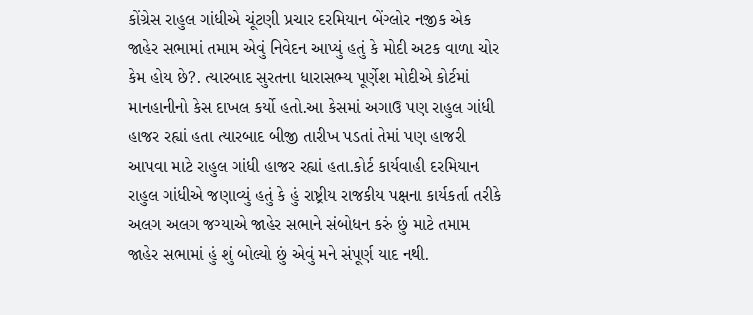કોંગ્રેસ રાહુલ ગાંધીએ ચૂંટણી પ્રચાર દરમિયાન બેંગ્લોર નજીક એક જાહેર સભામાં તમામ એવું નિવેદન આપ્યું હતું કે મોદી અટક વાળા ચોર કેમ હોય છે?. ત્યારબાદ સુરતના ધારાસભ્ય પૂર્ણેશ મોદીએ કોર્ટમાં માનહાનીનો કેસ દાખલ કર્યો હતો.આ કેસમાં અગાઉ પણ રાહુલ ગાંધી હાજર રહ્યાં હતા ત્યારબાદ બીજી તારીખ પડતાં તેમાં પણ હાજરી આપવા માટે રાહુલ ગાંધી હાજર રહ્યાં હતા.કોર્ટ કાર્યવાહી દરમિયાન રાહુલ ગાંધીએ જણાવ્યું હતું કે હું રાષ્ટ્રીય રાજકીય પક્ષના કાર્યકર્તા તરીકે અલગ અલગ જગ્યાએ જાહેર સભાને સંબોધન કરું છું માટે તમામ જાહેર સભામાં હું શું બોલ્યો છું એવું મને સંપૂર્ણ યાદ નથી.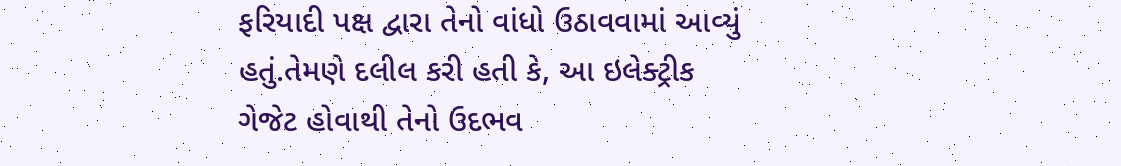ફરિયાદી પક્ષ દ્વારા તેનો વાંધો ઉઠાવવામાં આવ્યું હતું.તેમણે દલીલ કરી હતી કે, આ ઇલેક્ટ્રીક ગેજેટ હોવાથી તેનો ઉદભવ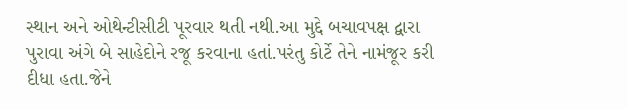સ્થાન અને ઓથેન્ટીસીટી પૂરવાર થતી નથી.આ મુદ્દે બચાવપક્ષ દ્વારા પુરાવા અંગે બે સાહેદોને રજૂ કરવાના હતાં.પરંતુ કોર્ટે તેને નામંજૂર કરી દીધા હતા.જેને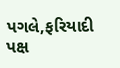પગલે,ફરિયાદી પક્ષ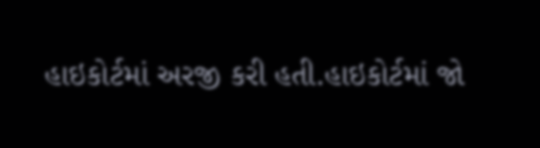હાઇકોર્ટમાં અરજી કરી હતી.હાઇકોર્ટમાં જો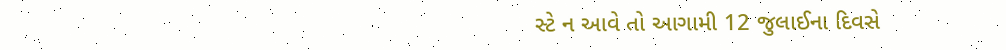સ્ટે ન આવે તો આગામી 12 જુલાઈના દિવસે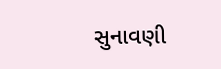સુનાવણી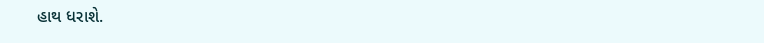હાથ ધરાશે.